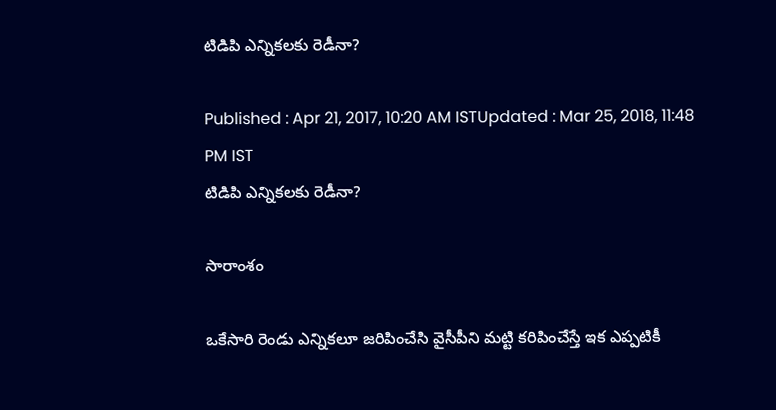టిడిపి ఎన్నికలకు రెడీనా?

Published : Apr 21, 2017, 10:20 AM ISTUpdated : Mar 25, 2018, 11:48 PM IST
టిడిపి ఎన్నికలకు రెడీనా?

సారాంశం

ఒకేసారి రెండు ఎన్నికలూ జరిపించేసి వైసీపీని మట్టి కరిపించేస్తే ఇక ఎప్పటికీ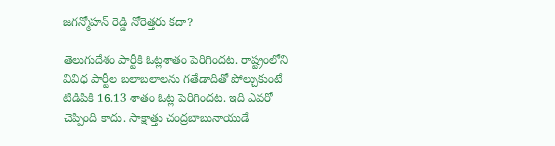జగన్మోహన్ రెడ్డి నోరెత్తరు కదా?

తెలుగుదేశం పార్టీకి ఓట్లశాతం పెరిగిందట. రాష్ట్రంలోని వివిధ పార్టీల బలాబలాలను గతేడాదితో పోల్చుకుంటే టిడిపికి 16.13 శాతం ఓట్ల పెరిగిందట. ఇది ఎవరో చెప్పింది కాదు. సాక్షాత్తు చంద్రబాబునాయుడే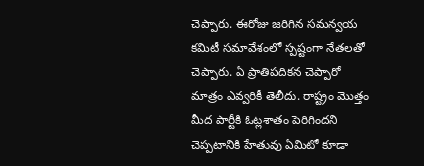చెప్పారు. ఈరోజు జరిగిన సమన్వయ కమిటీ సమావేశంలో స్పష్టంగా నేతలతో చెప్పారు. ఏ ప్రాతిపదికన చెప్పారో మాత్రం ఎవ్వరికీ తెలీదు. రాష్ట్రం మొత్తం మీద పార్టీకి ఓట్లశాతం పెరిగిందని చెప్పటానికి హేతువు ఏమిటో కూడా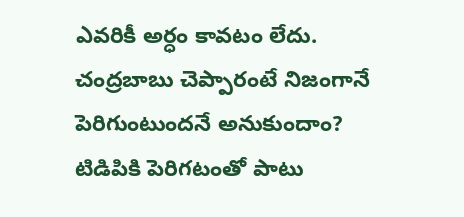ఎవరికీ అర్ధం కావటం లేదు. చంద్రబాబు చెప్పారంటే నిజంగానే పెరిగుంటుందనే అనుకుందాం? టిడిపికి పెరిగటంతో పాటు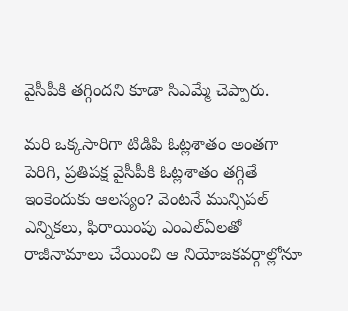వైసీపీకి తగ్గిందని కూడా సిఎమ్మే చెప్పారు.

మరి ఒక్కసారిగా టిడిపి ఓట్లశాతం అంతగా పెరిగి, ప్రతిపక్ష వైసీపీకి ఓట్లశాతం తగ్గితే ఇంకెందుకు ఆలస్యం? వెంటనే మున్సిపల్ ఎన్నికలు, ఫిరాయింపు ఎంఎల్ఏలతో రాజీనామాలు చేయించి ఆ నియోజకవర్గాల్లోనూ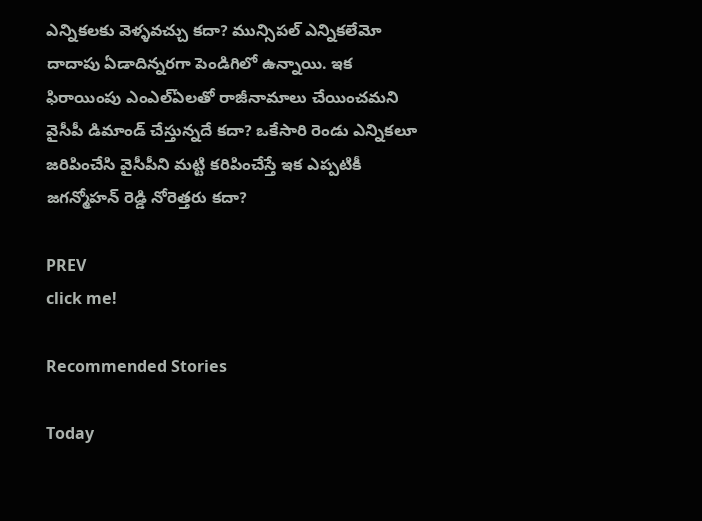ఎన్నికలకు వెళ్ళవచ్చు కదా? మున్సిపల్ ఎన్నికలేమో దాదాపు ఏడాదిన్నరగా పెండిగిలో ఉన్నాయి. ఇక ఫిరాయింపు ఎంఎల్ఏలతో రాజీనామాలు చేయించమని వైసీపీ డిమాండ్ చేస్తున్నదే కదా? ఒకేసారి రెండు ఎన్నికలూ జరిపించేసి వైసీపీని మట్టి కరిపించేస్తే ఇక ఎప్పటికీ జగన్మోహన్ రెడ్డి నోరెత్తరు కదా?

PREV
click me!

Recommended Stories

Today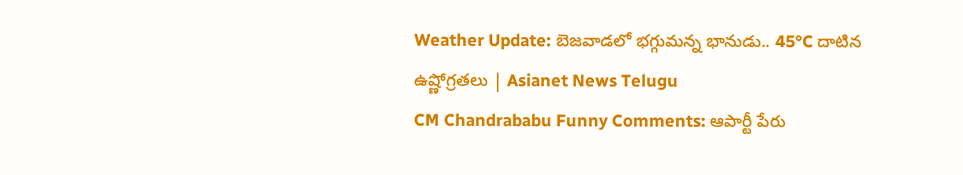Weather Update: బెజవాడలో భగ్గుమన్న భానుడు.. 45°C దాటిన ఉష్ణోగ్రతలు | Asianet News Telugu
CM Chandrababu Funny Comments: ఆపార్టీ పేరు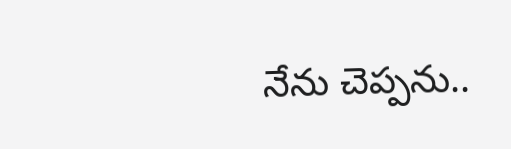నేను చెప్పను..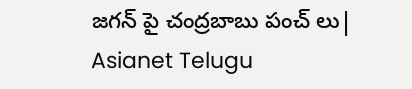జగన్ పై చంద్రబాబు పంచ్ లు| Asianet Telugu